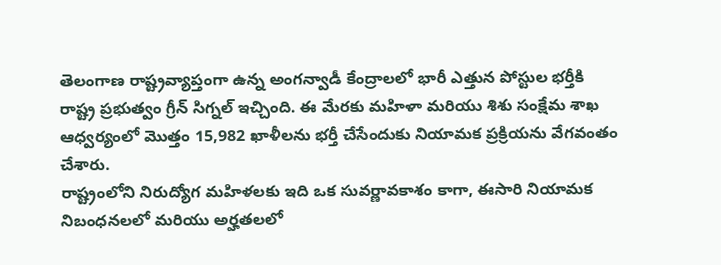తెలంగాణ రాష్ట్రవ్యాప్తంగా ఉన్న అంగన్వాడీ కేంద్రాలలో భారీ ఎత్తున పోస్టుల భర్తీకి రాష్ట్ర ప్రభుత్వం గ్రీన్ సిగ్నల్ ఇచ్చింది. ఈ మేరకు మహిళా మరియు శిశు సంక్షేమ శాఖ ఆధ్వర్యంలో మొత్తం 15,982 ఖాళీలను భర్తీ చేసేందుకు నియామక ప్రక్రియను వేగవంతం చేశారు.
రాష్ట్రంలోని నిరుద్యోగ మహిళలకు ఇది ఒక సువర్ణావకాశం కాగా, ఈసారి నియామక నిబంధనలలో మరియు అర్హతలలో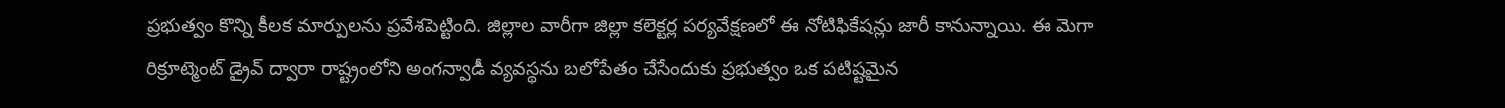ప్రభుత్వం కొన్ని కీలక మార్పులను ప్రవేశపెట్టింది. జిల్లాల వారీగా జిల్లా కలెక్టర్ల పర్యవేక్షణలో ఈ నోటిఫికేషన్లు జారీ కానున్నాయి. ఈ మెగా రిక్రూట్మెంట్ డ్రైవ్ ద్వారా రాష్ట్రంలోని అంగన్వాడీ వ్యవస్థను బలోపేతం చేసేందుకు ప్రభుత్వం ఒక పటిష్టమైన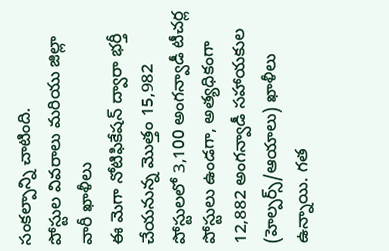సంకల్పాన్ని చాటింది.
పోస్టుల వివరాలు మరియు జిల్లా వారీ ఖాళీలు
ఈ మెగా నోటిఫికేషన్ ద్వారా భర్తీ చేయనున్న మొత్తం 15,982 పోస్టులలో 3,100 అంగన్వాడీ టీచర్ల పోస్టులు ఉండగా, అత్యధికంగా 12,882 అంగన్వాడీ సహాయకుల (హెల్పర్స్/ఆయాలు) ఖాళీలు ఉన్నాయి. గత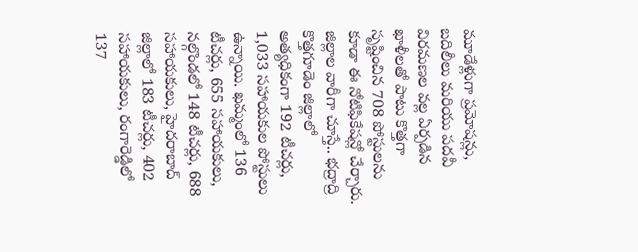మూడేళ్లుగా ప్రమోషన్లు, బదిలీలు మరియు పదవీ విరమణల వల్ల ఏర్పడిన ఖాళీలతో పాటు కొత్తగా సృష్టించిన 708 పోస్టులను కూడా ఈ నోటిఫికేషన్లో చేర్చారు.
జిల్లాల వారీగా చూస్తే.. భద్రాద్రి కొత్తగూడెం జిల్లాలో అత్యధికంగా 192 టీచర్లు, 1,033 సహాయకుల పోస్టులు ఉన్నాయి. ఖమ్మంలో 136 టీచర్లు, 655 సహాయకులు, నల్గొండలో 148 టీచర్లు, 688 సహాయకులు, హైదరాబాద్ జిల్లాలో 183 టీచర్లు, 402 సహాయకులు, రంగారెడ్డిలో 137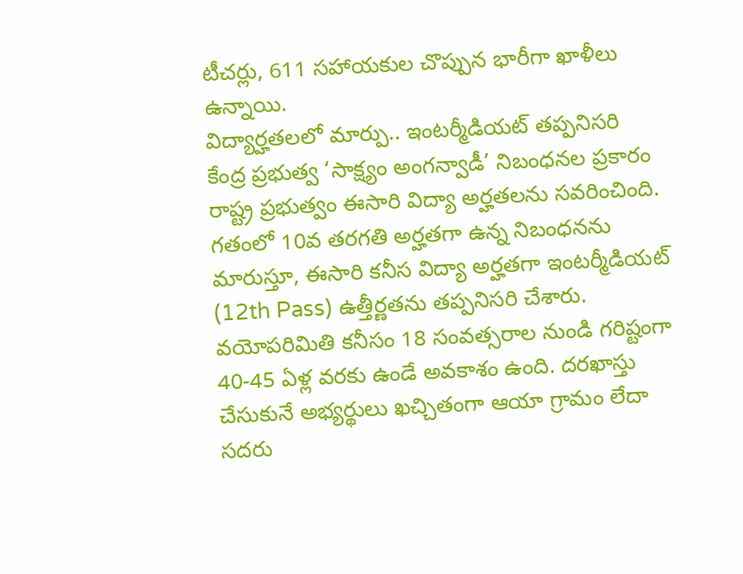టీచర్లు, 611 సహాయకుల చొప్పున భారీగా ఖాళీలు ఉన్నాయి.
విద్యార్హతలలో మార్పు.. ఇంటర్మీడియట్ తప్పనిసరి
కేంద్ర ప్రభుత్వ ‘సాక్ష్యం అంగన్వాడీ’ నిబంధనల ప్రకారం రాష్ట్ర ప్రభుత్వం ఈసారి విద్యా అర్హతలను సవరించింది. గతంలో 10వ తరగతి అర్హతగా ఉన్న నిబంధనను మారుస్తూ, ఈసారి కనీస విద్యా అర్హతగా ఇంటర్మీడియట్ (12th Pass) ఉత్తీర్ణతను తప్పనిసరి చేశారు.
వయోపరిమితి కనీసం 18 సంవత్సరాల నుండి గరిష్టంగా 40-45 ఏళ్ల వరకు ఉండే అవకాశం ఉంది. దరఖాస్తు చేసుకునే అభ్యర్థులు ఖచ్చితంగా ఆయా గ్రామం లేదా సదరు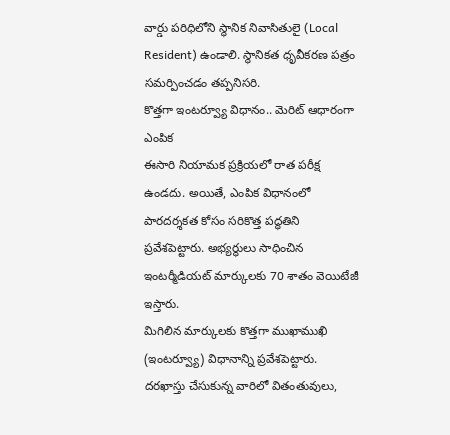వార్డు పరిధిలోని స్థానిక నివాసితులై (Local Resident) ఉండాలి. స్థానికత ధృవీకరణ పత్రం సమర్పించడం తప్పనిసరి.
కొత్తగా ఇంటర్వ్యూ విధానం.. మెరిట్ ఆధారంగా ఎంపిక
ఈసారి నియామక ప్రక్రియలో రాత పరీక్ష ఉండదు. అయితే, ఎంపిక విధానంలో పారదర్శకత కోసం సరికొత్త పద్ధతిని ప్రవేశపెట్టారు. అభ్యర్థులు సాధించిన ఇంటర్మీడియట్ మార్కులకు 70 శాతం వెయిటేజీ ఇస్తారు.
మిగిలిన మార్కులకు కొత్తగా ముఖాముఖి (ఇంటర్వ్యూ) విధానాన్ని ప్రవేశపెట్టారు. దరఖాస్తు చేసుకున్న వారిలో వితంతువులు,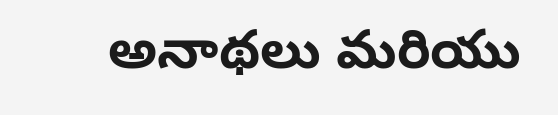అనాథలు మరియు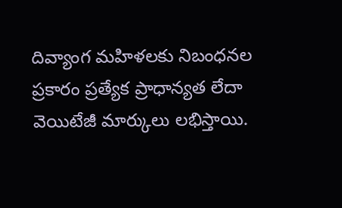దివ్యాంగ మహిళలకు నిబంధనల ప్రకారం ప్రత్యేక ప్రాధాన్యత లేదా వెయిటేజీ మార్కులు లభిస్తాయి.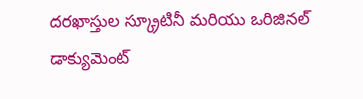దరఖాస్తుల స్క్రూటినీ మరియు ఒరిజినల్ డాక్యుమెంట్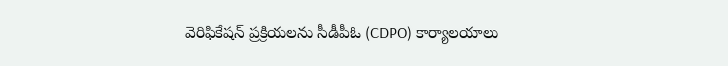వెరిఫికేషన్ ప్రక్రియలను సీడీపీఓ (CDPO) కార్యాలయాలు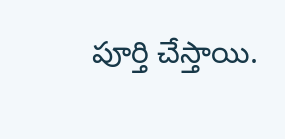పూర్తి చేస్తాయి.